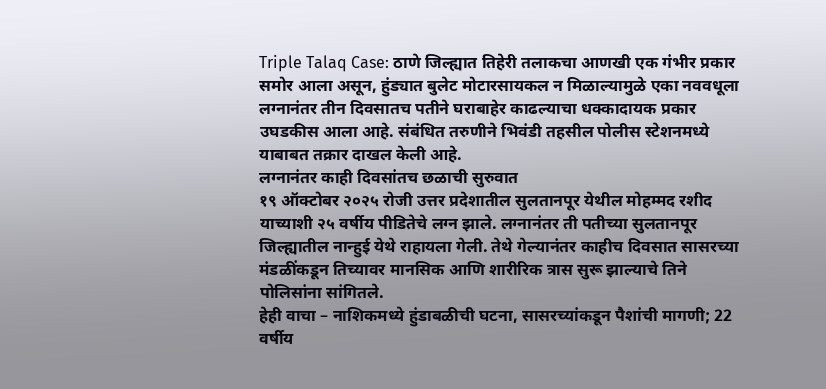Triple Talaq Case: ठाणे जिल्ह्यात तिहेरी तलाकचा आणखी एक गंभीर प्रकार समोर आला असून, हुंड्यात बुलेट मोटारसायकल न मिळाल्यामुळे एका नववधूला लग्नानंतर तीन दिवसातच पतीने घराबाहेर काढल्याचा धक्कादायक प्रकार उघडकीस आला आहे. संबंधित तरुणीने भिवंडी तहसील पोलीस स्टेशनमध्ये याबाबत तक्रार दाखल केली आहे.
लग्नानंतर काही दिवसांतच छळाची सुरुवात
१९ ऑक्टोबर २०२५ रोजी उत्तर प्रदेशातील सुलतानपूर येथील मोहम्मद रशीद याच्याशी २५ वर्षीय पीडितेचे लग्न झाले. लग्नानंतर ती पतीच्या सुलतानपूर जिल्ह्यातील नान्हुई येथे राहायला गेली. तेथे गेल्यानंतर काहीच दिवसात सासरच्या मंडळींकडून तिच्यावर मानसिक आणि शारीरिक त्रास सुरू झाल्याचे तिने पोलिसांना सांगितले.
हेही वाचा – नाशिकमध्ये हुंडाबळीची घटना, सासरच्यांकडून पैशांची मागणी; 22 वर्षीय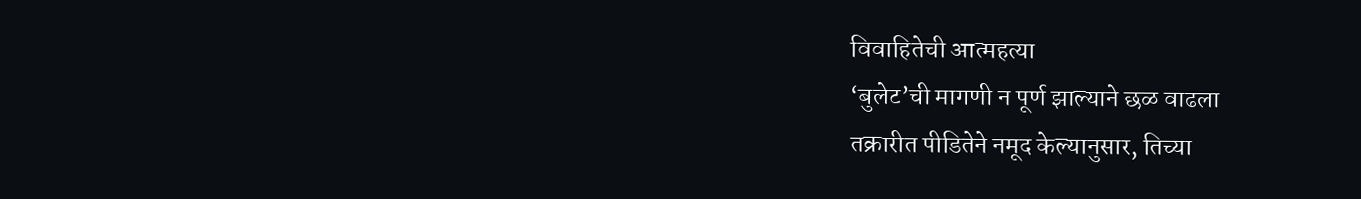विवाहितेची आत्महत्या
‘बुलेट’ची मागणी न पूर्ण झाल्याने छळ वाढला
तक्रारीत पीडितेने नमूद केल्यानुसार, तिच्या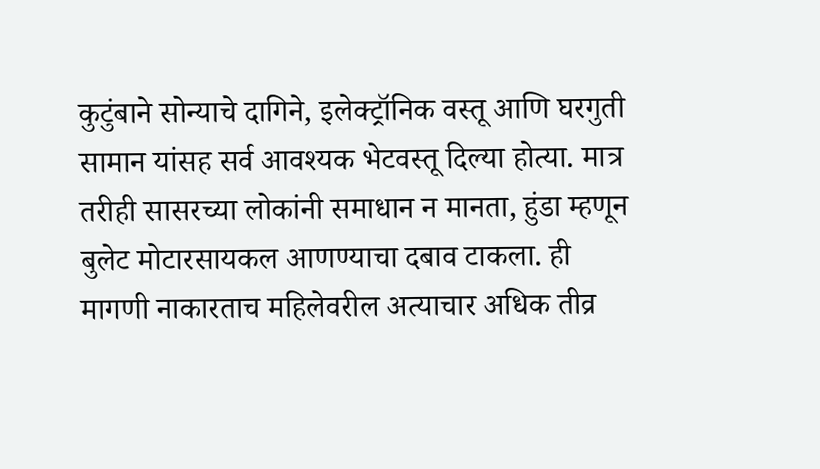कुटुंबाने सोन्याचे दागिने, इलेक्ट्रॉनिक वस्तू आणि घरगुती सामान यांसह सर्व आवश्यक भेटवस्तू दिल्या होत्या. मात्र तरीही सासरच्या लोकांनी समाधान न मानता, हुंडा म्हणून बुलेट मोटारसायकल आणण्याचा दबाव टाकला. ही मागणी नाकारताच महिलेवरील अत्याचार अधिक तीव्र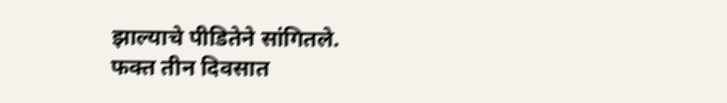झाल्याचे पीडितेने सांगितले.
फक्त तीन दिवसात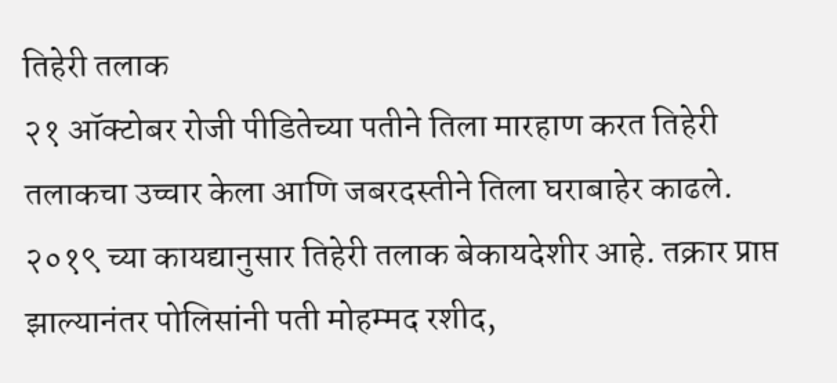तिहेरी तलाक
२१ ऑक्टोबर रोजी पीडितेच्या पतीने तिला मारहाण करत तिहेरी तलाकचा उच्चार केला आणि जबरदस्तीने तिला घराबाहेर काढले. २०१९ च्या कायद्यानुसार तिहेरी तलाक बेकायदेशीर आहे. तक्रार प्राप्त झाल्यानंतर पोलिसांनी पती मोहम्मद रशीद,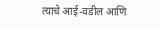त्याचे आई-वडील आणि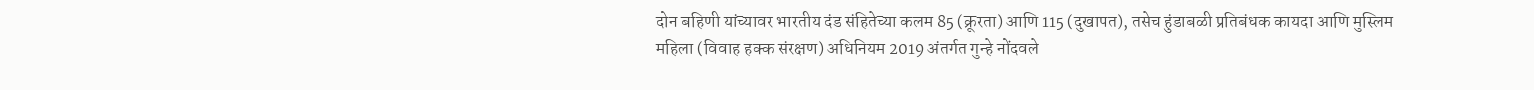दोन बहिणी यांच्यावर भारतीय दंड संहितेच्या कलम 85 (क्रूरता) आणि 115 (दुखापत), तसेच हुंडाबळी प्रतिबंधक कायदा आणि मुस्लिम महिला (विवाह हक्क संरक्षण) अधिनियम 2019 अंतर्गत गुन्हे नोंदवले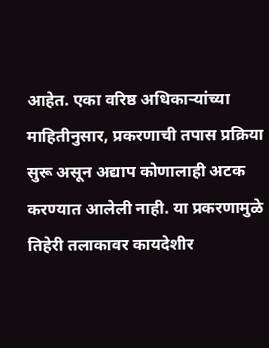आहेत. एका वरिष्ठ अधिकाऱ्यांच्या माहितीनुसार, प्रकरणाची तपास प्रक्रिया सुरू असून अद्याप कोणालाही अटक करण्यात आलेली नाही. या प्रकरणामुळे तिहेरी तलाकावर कायदेशीर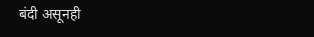बंदी असूनही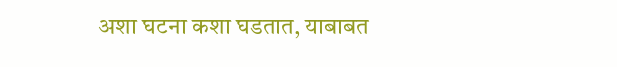अशा घटना कशा घडतात, याबाबत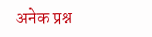अनेक प्रश्न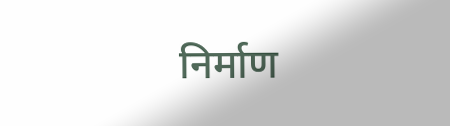निर्माण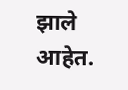झाले आहेत.